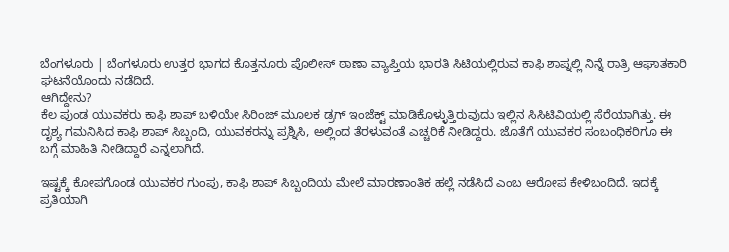ಬೆಂಗಳೂರು | ಬೆಂಗಳೂರು ಉತ್ತರ ಭಾಗದ ಕೊತ್ತನೂರು ಪೊಲೀಸ್ ಠಾಣಾ ವ್ಯಾಪ್ತಿಯ ಭಾರತಿ ಸಿಟಿಯಲ್ಲಿರುವ ಕಾಫಿ ಶಾಪ್ನಲ್ಲಿ ನಿನ್ನೆ ರಾತ್ರಿ ಆಘಾತಕಾರಿ ಘಟನೆಯೊಂದು ನಡೆದಿದೆ.
ಆಗಿದ್ದೇನು?
ಕೆಲ ಪುಂಡ ಯುವಕರು ಕಾಫಿ ಶಾಪ್ ಬಳಿಯೇ ಸಿರಿಂಜ್ ಮೂಲಕ ಡ್ರಗ್ ಇಂಜೆಕ್ಟ್ ಮಾಡಿಕೊಳ್ಳುತ್ತಿರುವುದು ಇಲ್ಲಿನ ಸಿಸಿಟಿವಿಯಲ್ಲಿ ಸೆರೆಯಾಗಿತ್ತು. ಈ ದೃಶ್ಯ ಗಮನಿಸಿದ ಕಾಫಿ ಶಾಪ್ ಸಿಬ್ಬಂದಿ, ಯುವಕರನ್ನು ಪ್ರಶ್ನಿಸಿ, ಅಲ್ಲಿಂದ ತೆರಳುವಂತೆ ಎಚ್ಚರಿಕೆ ನೀಡಿದ್ದರು. ಜೊತೆಗೆ ಯುವಕರ ಸಂಬಂಧಿಕರಿಗೂ ಈ ಬಗ್ಗೆ ಮಾಹಿತಿ ನೀಡಿದ್ದಾರೆ ಎನ್ನಲಾಗಿದೆ.

ಇಷ್ಟಕ್ಕೆ ಕೋಪಗೊಂಡ ಯುವಕರ ಗುಂಪು, ಕಾಫಿ ಶಾಪ್ ಸಿಬ್ಬಂದಿಯ ಮೇಲೆ ಮಾರಣಾಂತಿಕ ಹಲ್ಲೆ ನಡೆಸಿದೆ ಎಂಬ ಆರೋಪ ಕೇಳಿಬಂದಿದೆ. ಇದಕ್ಕೆ ಪ್ರತಿಯಾಗಿ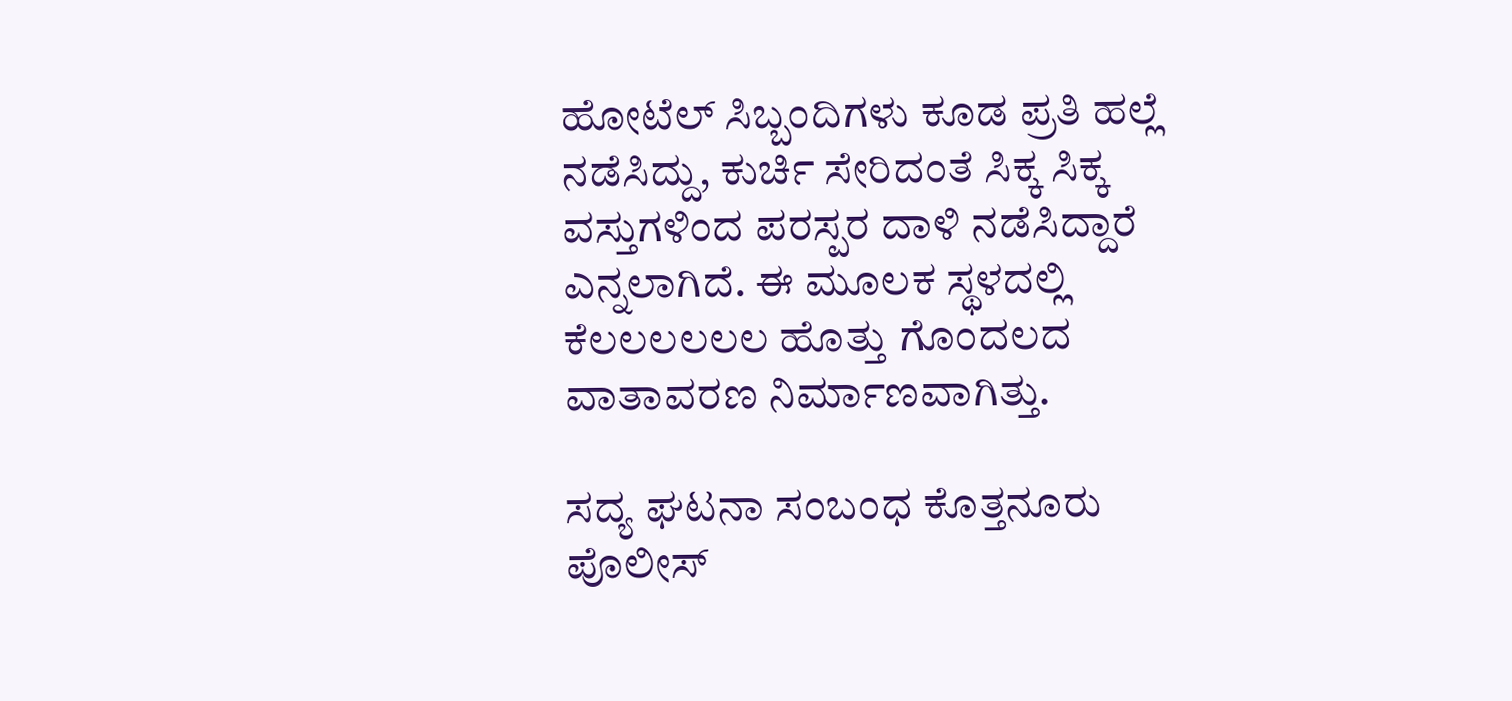ಹೋಟೆಲ್ ಸಿಬ್ಬಂದಿಗಳು ಕೂಡ ಪ್ರತಿ ಹಲ್ಲೆ ನಡೆಸಿದ್ದು, ಕುರ್ಚಿ ಸೇರಿದಂತೆ ಸಿಕ್ಕ ಸಿಕ್ಕ ವಸ್ತುಗಳಿಂದ ಪರಸ್ಪರ ದಾಳಿ ನಡೆಸಿದ್ದಾರೆ ಎನ್ನಲಾಗಿದೆ. ಈ ಮೂಲಕ ಸ್ಥಳದಲ್ಲಿ ಕೆಲಲಲಲಲಲ ಹೊತ್ತು ಗೊಂದಲದ ವಾತಾವರಣ ನಿರ್ಮಾಣವಾಗಿತ್ತು.

ಸದ್ಯ ಘಟನಾ ಸಂಬಂಧ ಕೊತ್ತನೂರು ಪೊಲೀಸ್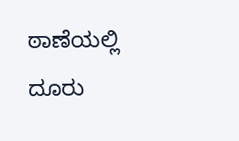ಠಾಣೆಯಲ್ಲಿ ದೂರು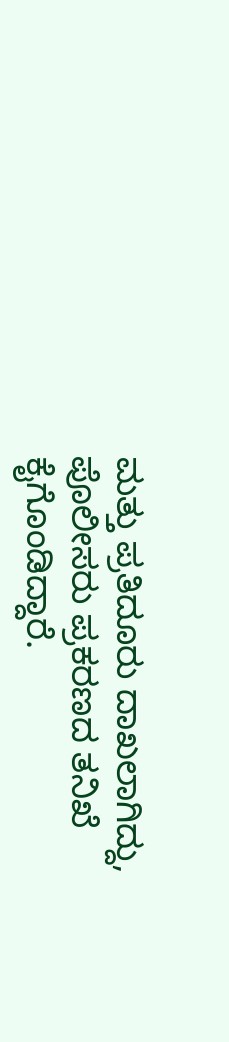ಮತ್ತು ಪ್ರತಿದೂರು ದಾಖಲಾಗಿದ್ದು, ಪೊಲೀಸರು ಪ್ರಕರಣದ ತನಿಖೆ ಕೈಗೊಂಡಿದ್ದಾರೆ.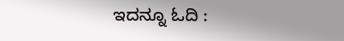ಇದನ್ನೂ ಓದಿ :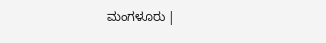ಮಂಗಳೂರು |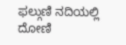ಫಲ್ಗುಣಿ ನದಿಯಲ್ಲಿ ದೋಣಿ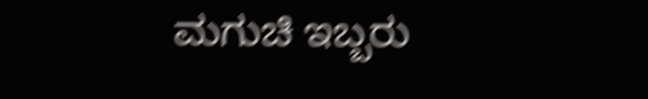ಮಗುಚಿ ಇಬ್ಬರು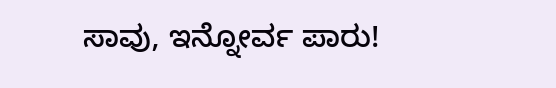ಸಾವು, ಇನ್ನೋರ್ವ ಪಾರು!